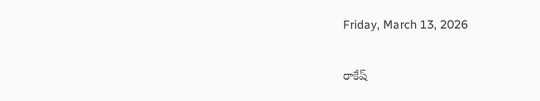Friday, March 13, 2026

రాకేష్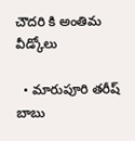చౌదరి కి అంతిమ వీడ్కోలు

  • మారుపూరి తరీష్ బాబు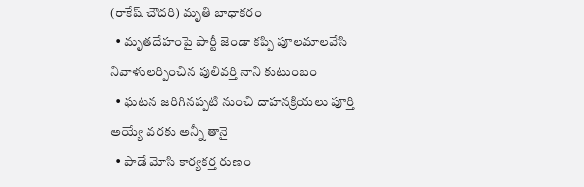(రాకేష్ చౌదరి) మృతి బాధాకరం
  • మృతదేహంపై పార్టీ జెండా కప్పి పూలమాలవేసి నివాళులర్పించిన పులివర్తి నాని కుటుంబం
  • ఘటన జరిగినప్పటి నుంచి దాహనక్రియలు పూర్తి అయ్యే వరకు అన్నీ తానై
  • పాడే మోసి కార్యకర్త రుణం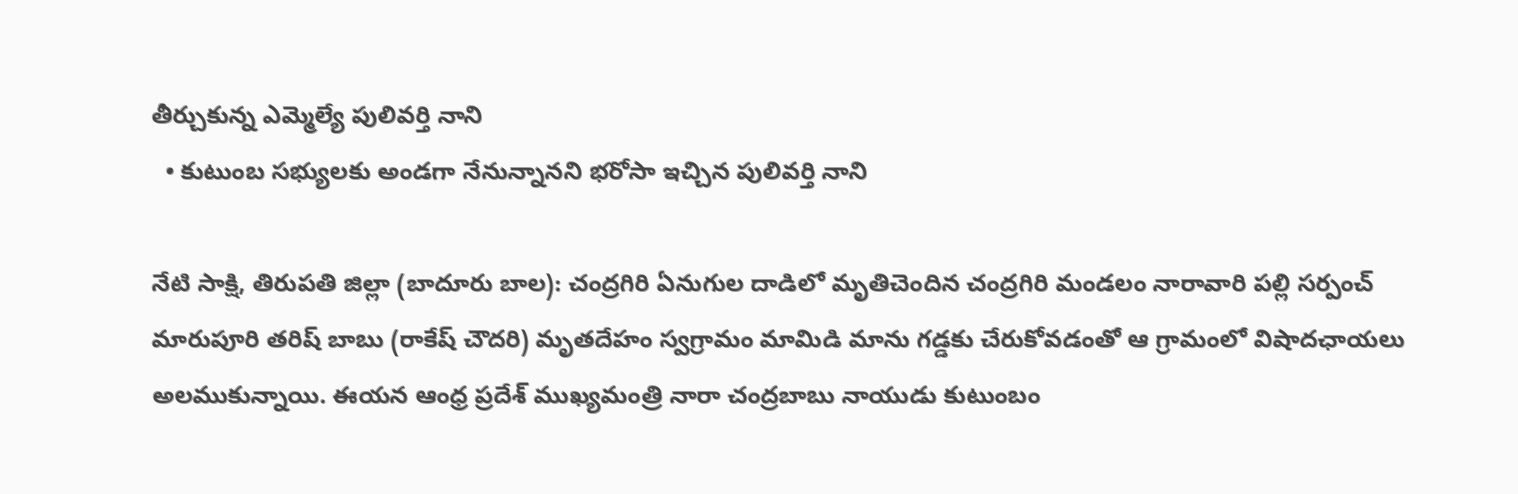తీర్చుకున్న ఎమ్మెల్యే పులివర్తి నాని
  • కుటుంబ సభ్యులకు అండగా నేనున్నానని భరోసా ఇచ్చిన పులివర్తి నాని

నేటి సాక్షి, తిరుపతి జిల్లా (బాదూరు బాల): చంద్రగిరి ఏనుగుల దాడిలో మృతిచెందిన చంద్రగిరి మండలం నారావారి పల్లి సర్పంచ్ మారుపూరి తరిష్ బాబు (రాకేష్ చౌదరి) మృతదేహం స్వగ్రామం మామిడి మాను గడ్డకు చేరుకోవడంతో ఆ గ్రామంలో విషాదఛాయలు అలముకున్నాయి. ఈయన ఆంధ్ర ప్రదేశ్ ముఖ్యమంత్రి నారా చంద్రబాబు నాయుడు కుటుంబం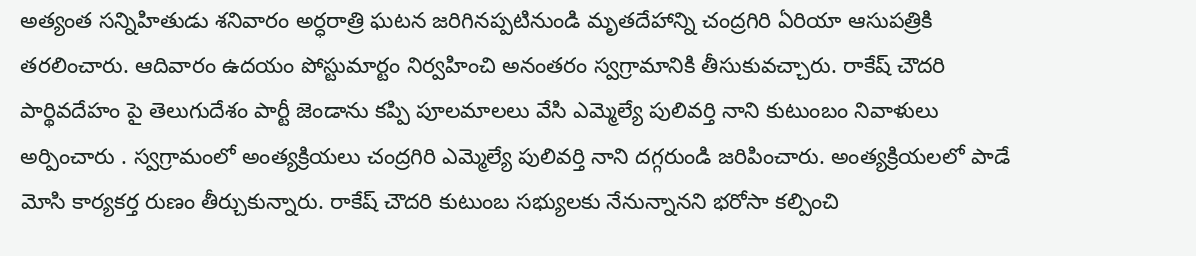అత్యంత సన్నిహితుడు శనివారం అర్ధరాత్రి ఘటన జరిగినప్పటినుండి మృతదేహాన్ని చంద్రగిరి ఏరియా ఆసుపత్రికి తరలించారు. ఆదివారం ఉదయం పోస్టుమార్టం నిర్వహించి అనంతరం స్వగ్రామానికి తీసుకువచ్చారు. రాకేష్ చౌదరి పార్థివదేహం పై తెలుగుదేశం పార్టీ జెండాను కప్పి పూలమాలలు వేసి ఎమ్మెల్యే పులివర్తి నాని కుటుంబం నివాళులు అర్పించారు . స్వగ్రామంలో అంత్యక్రియలు చంద్రగిరి ఎమ్మెల్యే పులివర్తి నాని దగ్గరుండి జరిపించారు. అంత్యక్రియలలో పాడే మోసి కార్యకర్త రుణం తీర్చుకున్నారు. రాకేష్ చౌదరి కుటుంబ సభ్యులకు నేనున్నానని భరోసా కల్పించి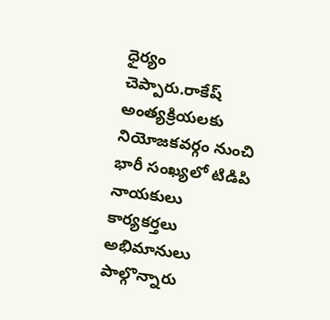ధైర్యం చెప్పారు.రాకేష్ అంత్యక్రియలకు నియోజకవర్గం నుంచి భారీ సంఖ్యలో టిడిపి నాయకులు కార్యకర్తలు అభిమానులు పాల్గొన్నారు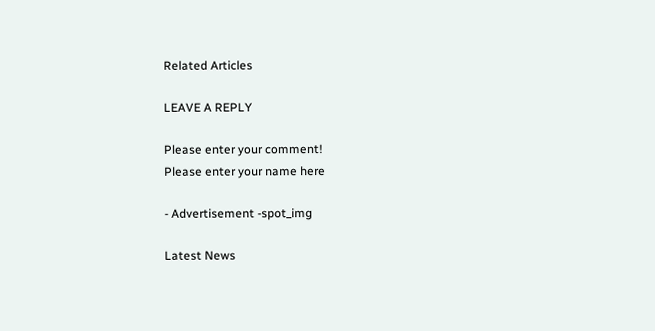Related Articles

LEAVE A REPLY

Please enter your comment!
Please enter your name here

- Advertisement -spot_img

Latest News